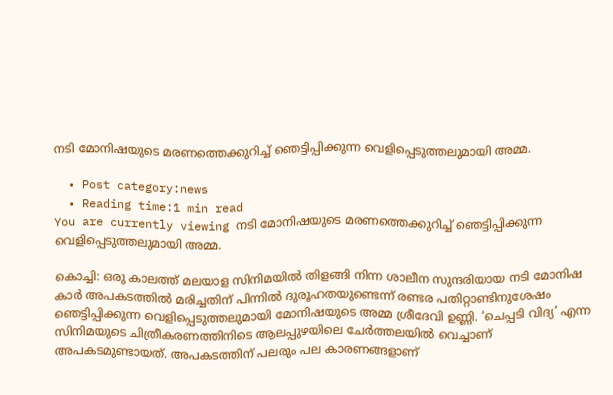നടി മോനിഷയുടെ മരണത്തെക്കുറിച്ച് ഞെട്ടിപ്പിക്കുന്ന വെളിപ്പെടുത്തലുമായി അമ്മ.

  • Post category:news
  • Reading time:1 min read
You are currently viewing നടി മോനിഷയുടെ മരണത്തെക്കുറിച്ച് ഞെട്ടിപ്പിക്കുന്ന വെളിപ്പെടുത്തലുമായി അമ്മ.

കൊച്ചി: ഒരു കാലത്ത് മലയാള സിനിമയില്‍ തിളങ്ങി നിന്ന ശാലീന സുന്ദരിയായ നടി മോനിഷ കാര്‍ അപകടത്തില്‍ മരിച്ചതിന് പിന്നില്‍ ദുരൂഹതയുണ്ടെന്ന് രണ്ടര പതിറ്റാണ്ടിനുശേഷം ഞെട്ടിപ്പിക്കുന്ന വെളിപ്പെടുത്തലുമായി മോനിഷയുടെ അമ്മ ശ്രീദേവി ഉണ്ണി. ‘ചെപ്പടി വിദ്യ’ എന്ന സിനിമയുടെ ചിത്രീകരണത്തിനിടെ ആലപ്പുഴയിലെ ചേര്‍ത്തലയില്‍ വെച്ചാണ് അപകടമുണ്ടായത്. അപകടത്തിന് പലരും പല കാരണങ്ങളാണ്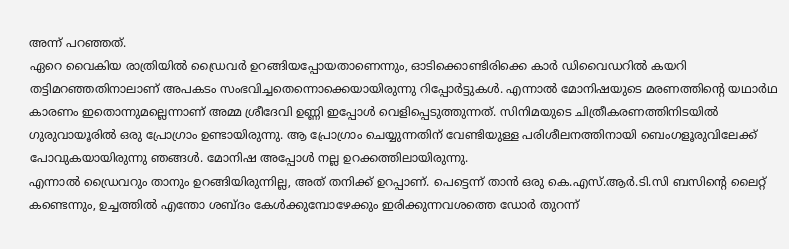അന്ന് പറഞ്ഞത്.
ഏറെ വൈകിയ രാത്രിയില്‍ ഡ്രൈവര്‍ ഉറങ്ങിയപ്പോയതാണെന്നും, ഓടിക്കൊണ്ടിരിക്കെ കാര്‍ ഡിവൈഡറില്‍ കയറി തട്ടിമറഞ്ഞതിനാലാണ് അപകടം സംഭവിച്ചതെന്നൊക്കെയായിരുന്നു റിപ്പോര്‍ട്ടുകള്‍. എന്നാല്‍ മോനിഷയുടെ മരണത്തിന്റെ യഥാര്‍ഥ കാരണം ഇതൊന്നുമല്ലെന്നാണ് അമ്മ ശ്രീദേവി ഉണ്ണി ഇപ്പോള്‍ വെളിപ്പെടുത്തുന്നത്. സിനിമയുടെ ചിത്രീകരണത്തിനിടയില്‍ ഗുരുവായൂരില്‍ ഒരു പ്രോഗ്രാം ഉണ്ടായിരുന്നു. ആ പ്രോഗ്രാം ചെയ്യുന്നതിന് വേണ്ടിയുള്ള പരിശീലനത്തിനായി ബെംഗളൂരുവിലേക്ക് പോവുകയായിരുന്നു ഞങ്ങള്‍. മോനിഷ അപ്പോള്‍ നല്ല ഉറക്കത്തിലായിരുന്നു.
എന്നാല്‍ ഡ്രൈവറും താനും ഉറങ്ങിയിരുന്നില്ല, അത് തനിക്ക് ഉറപ്പാണ്. പെട്ടെന്ന് താന്‍ ഒരു കെ.എസ്.ആര്‍.ടി.സി ബസിന്റെ ലൈറ്റ് കണ്ടെന്നും, ഉച്ചത്തില്‍ എന്തോ ശബ്ദം കേള്‍ക്കുമ്പോഴേക്കും ഇരിക്കുന്നവശത്തെ ഡോര്‍ തുറന്ന്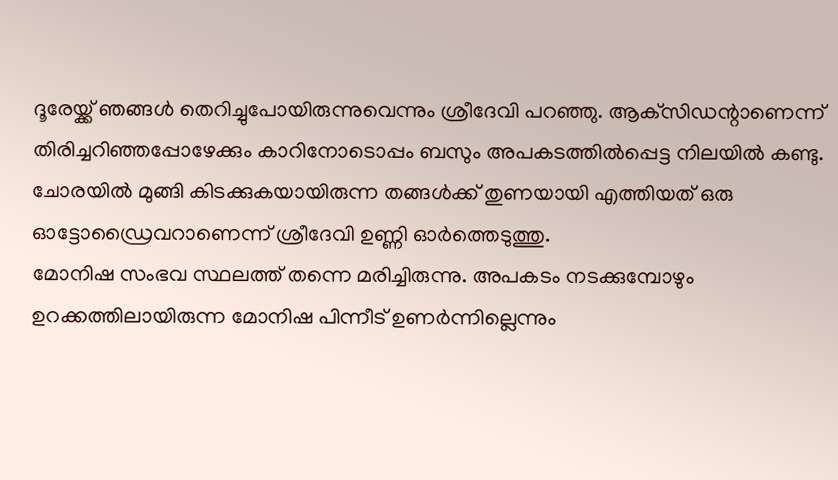ദൂരേയ്ക്ക് ഞങ്ങള്‍ തെറിച്ചുപോയിരുന്നുവെന്നും ശ്രീദേവി പറഞ്ഞു. ആക്‌സിഡന്റാണെന്ന് തിരിച്ചറിഞ്ഞപ്പോഴേക്കും കാറിനോടൊപ്പം ബസും അപകടത്തില്‍പ്പെട്ട നിലയില്‍ കണ്ടു. ചോരയില്‍ മുങ്ങി കിടക്കുകയായിരുന്ന തങ്ങള്‍ക്ക് തുണയായി എത്തിയത് ഒരു ഓട്ടോഡ്രൈവറാണെന്ന് ശ്രീദേവി ഉണ്ണി ഓര്‍ത്തെടുത്തു.
മോനിഷ സംഭവ സ്ഥലത്ത് തന്നെ മരിച്ചിരുന്നു. അപകടം നടക്കുമ്പോഴും ഉറക്കത്തിലായിരുന്ന മോനിഷ പിന്നീട് ഉണര്‍ന്നില്ലെന്നും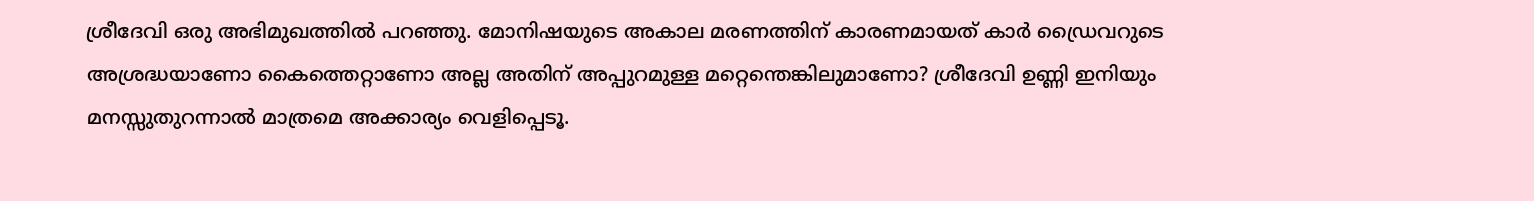ശ്രീദേവി ഒരു അഭിമുഖത്തില്‍ പറഞ്ഞു. മോനിഷയുടെ അകാല മരണത്തിന് കാരണമായത് കാര്‍ ഡ്രൈവറുടെ അശ്രദ്ധയാണോ കൈത്തെറ്റാണോ അല്ല അതിന് അപ്പുറമുള്ള മറ്റെന്തെങ്കിലുമാണോ? ശ്രീദേവി ഉണ്ണി ഇനിയും മനസ്സുതുറന്നാല്‍ മാത്രമെ അക്കാര്യം വെളിപ്പെടൂ.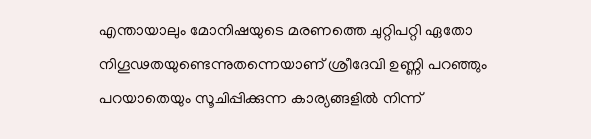എന്തായാലും മോനിഷയുടെ മരണത്തെ ചുറ്റിപറ്റി ഏതോ നിഗൂഢതയുണ്ടെന്നുതന്നെയാണ് ശ്രീദേവി ഉണ്ണി പറഞ്ഞും പറയാതെയും സൂചിപ്പിക്കുന്ന കാര്യങ്ങളില്‍ നിന്ന്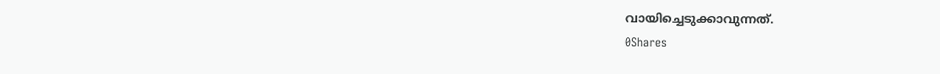വായിച്ചെടുക്കാവുന്നത്.
0Shares